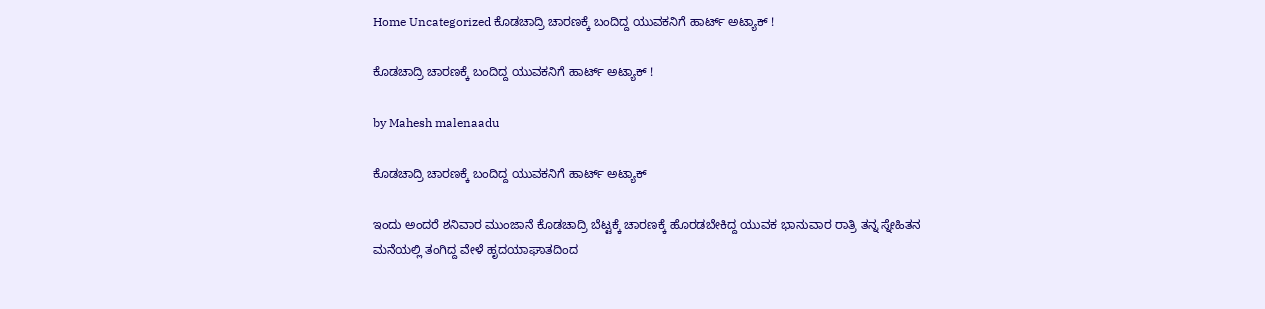Home Uncategorized ಕೊಡಚಾದ್ರಿ ಚಾರಣಕ್ಕೆ ಬಂದಿದ್ದ ಯುವಕನಿಗೆ ಹಾರ್ಟ್ ಅಟ್ಯಾಕ್ !

ಕೊಡಚಾದ್ರಿ ಚಾರಣಕ್ಕೆ ಬಂದಿದ್ದ ಯುವಕನಿಗೆ ಹಾರ್ಟ್ ಅಟ್ಯಾಕ್ !

by Mahesh malenaadu

ಕೊಡಚಾದ್ರಿ ಚಾರಣಕ್ಕೆ ಬಂದಿದ್ದ ಯುವಕನಿಗೆ ಹಾರ್ಟ್ ಅಟ್ಯಾಕ್

ಇಂದು ಅಂದರೆ ಶನಿವಾರ ಮುಂಜಾನೆ ಕೊಡಚಾದ್ರಿ ಬೆಟ್ಟಕ್ಕೆ ಚಾರಣಕ್ಕೆ ಹೊರಡಬೇಕಿದ್ದ ಯುವಕ ಭಾನುವಾರ ರಾತ್ರಿ ತನ್ನ ಸ್ನೇಹಿತನ ಮನೆಯಲ್ಲಿ ತಂಗಿದ್ದ ವೇಳೆ ಹೃದಯಾಘಾತದಿಂದ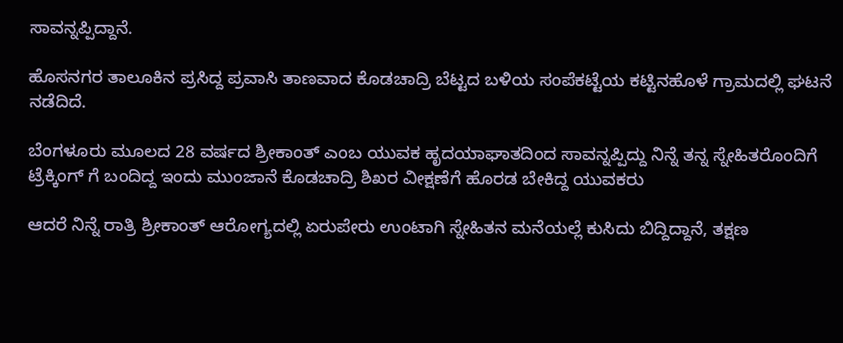ಸಾವನ್ನಪ್ಪಿದ್ದಾನೆ.

ಹೊಸನಗರ ತಾಲೂಕಿನ ಪ್ರಸಿದ್ದ ಪ್ರವಾಸಿ ತಾಣವಾದ ಕೊಡಚಾದ್ರಿ ಬೆಟ್ಟದ ಬಳಿಯ ಸಂಪೆಕಟ್ಟೆಯ ಕಟ್ಟಿನಹೊಳೆ ಗ್ರಾಮದಲ್ಲಿ ಘಟನೆ ನಡೆದಿದೆ.

ಬೆಂಗಳೂರು ಮೂಲದ 28 ವರ್ಷದ ಶ್ರೀಕಾಂತ್ ಎಂಬ ಯುವಕ ಹೃದಯಾಘಾತದಿಂದ ಸಾವನ್ನಪ್ಪಿದ್ದು ನಿನ್ನೆ ತನ್ನ ಸ್ನೇಹಿತರೊಂದಿಗೆ ಟ್ರೆಕ್ಕಿಂಗ್ ಗೆ ಬಂದಿದ್ದ ಇಂದು ಮುಂಜಾನೆ ಕೊಡಚಾದ್ರಿ ಶಿಖರ ವೀಕ್ಷಣೆಗೆ ಹೊರಡ ಬೇಕಿದ್ದ ಯುವಕರು

ಆದರೆ ನಿನ್ನೆ ರಾತ್ರಿ ಶ್ರೀಕಾಂತ್ ಆರೋಗ್ಯದಲ್ಲಿ ಏರುಪೇರು ಉಂಟಾಗಿ ಸ್ನೇಹಿತನ ಮನೆಯಲ್ಲೆ ಕುಸಿದು ಬಿದ್ದಿದ್ದಾನೆ, ತಕ್ಷಣ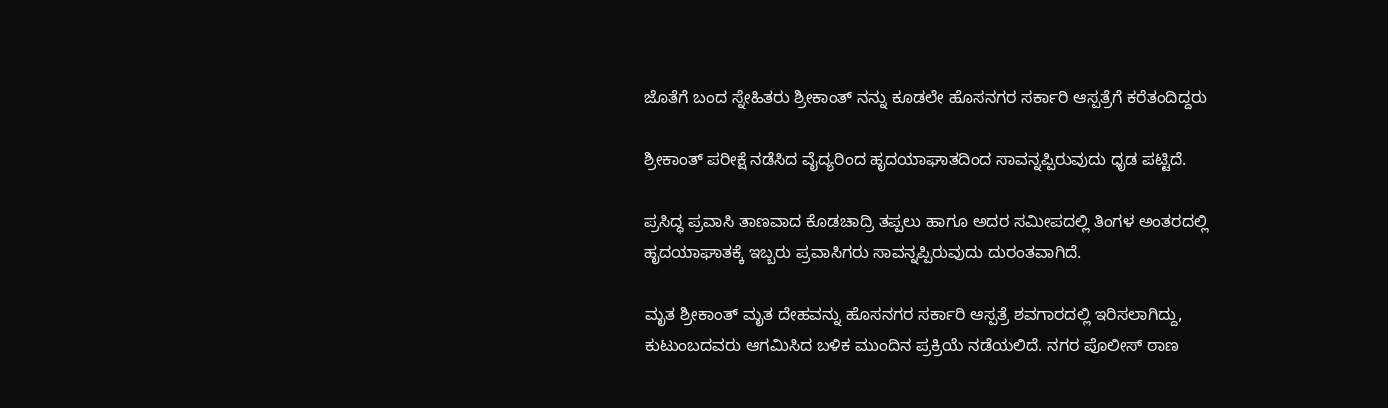ಜೊತೆಗೆ ಬಂದ ಸ್ನೇಹಿತರು ಶ್ರೀಕಾಂತ್ ನನ್ನು ಕೂಡಲೇ ಹೊಸನಗರ ಸರ್ಕಾರಿ ಆಸ್ಪತ್ರೆಗೆ ಕರೆತಂದಿದ್ದರು

ಶ್ರೀಕಾಂತ್ ಪರೀಕ್ಷೆ ನಡೆಸಿದ ವೈದ್ಯರಿಂದ ಹೃದಯಾಘಾತದಿಂದ ಸಾವನ್ನಪ್ಪಿರುವುದು ಧೃಡ ಪಟ್ಟಿದೆ.

ಪ್ರಸಿದ್ಧ ಪ್ರವಾಸಿ ತಾಣವಾದ ಕೊಡಚಾದ್ರಿ ತಪ್ಪಲು ಹಾಗೂ ಅದರ ಸಮೀಪದಲ್ಲಿ ತಿಂಗಳ ಅಂತರದಲ್ಲಿ ಹೃದಯಾಘಾತಕ್ಕೆ ಇಬ್ಬರು ಪ್ರವಾಸಿಗರು ಸಾವನ್ನಪ್ಪಿರುವುದು ದುರಂತವಾಗಿದೆ.

ಮೃತ ಶ್ರೀಕಾಂತ್ ಮೃತ ದೇಹವನ್ನು ಹೊಸನಗರ ಸರ್ಕಾರಿ ಆಸ್ಪತ್ರೆ ಶವಗಾರದಲ್ಲಿ ಇರಿಸಲಾಗಿದ್ದು, ಕುಟುಂಬದವರು ಆಗಮಿಸಿದ ಬಳಿಕ ಮುಂದಿನ ಪ್ರಕ್ರಿಯೆ ನಡೆಯಲಿದೆ. ನಗರ ಪೊಲೀಸ್ ಠಾಣ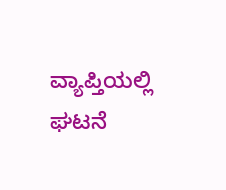ವ್ಯಾಪ್ತಿಯಲ್ಲಿ ಘಟನೆ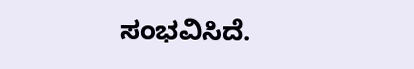ಸಂಭವಿಸಿದೆ.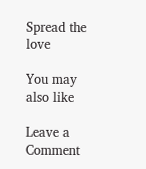Spread the love

You may also like

Leave a Comment